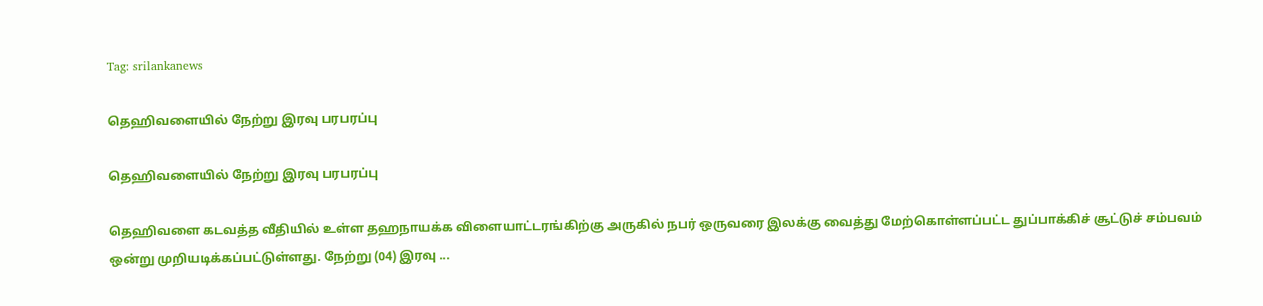Tag: srilankanews

தெஹிவளையில் நேற்று இரவு பரபரப்பு

தெஹிவளையில் நேற்று இரவு பரபரப்பு

தெஹிவளை கடவத்த வீதியில் உள்ள தஹநாயக்க விளையாட்டரங்கிற்கு அருகில் நபர் ஒருவரை இலக்கு வைத்து மேற்கொள்ளப்பட்ட துப்பாக்கிச் சூட்டுச் சம்பவம் ஒன்று முறியடிக்கப்பட்டுள்ளது. நேற்று (04) இரவு ...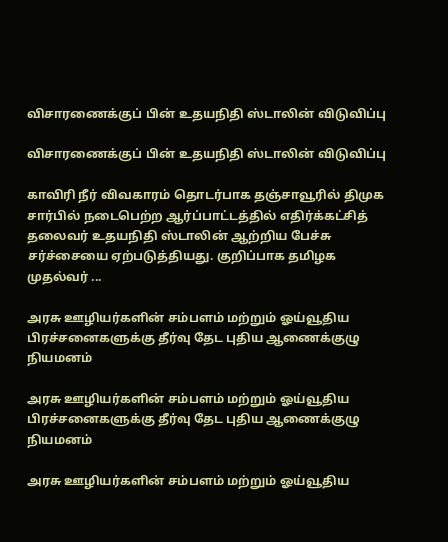விசாரணைக்குப் பின் உதயநிதி ஸ்டாலின் விடுவிப்பு

விசாரணைக்குப் பின் உதயநிதி ஸ்டாலின் விடுவிப்பு

காவிரி நீர் விவகாரம் தொடர்பாக தஞ்சாவூரில் திமுக சார்பில் நடைபெற்ற ஆர்ப்பாட்டத்தில் எதிர்க்கட்சித் தலைவர் உதயநிதி ஸ்டாலின் ஆற்றிய பேச்சு சர்ச்சையை ஏற்படுத்தியது. குறிப்பாக தமிழக முதல்வர் ...

அரசு ஊழியர்களின் சம்பளம் மற்றும் ஓய்வூதிய பிரச்சனைகளுக்கு தீர்வு தேட புதிய ஆணைக்குழு நியமனம்

அரசு ஊழியர்களின் சம்பளம் மற்றும் ஓய்வூதிய பிரச்சனைகளுக்கு தீர்வு தேட புதிய ஆணைக்குழு நியமனம்

அரசு ஊழியர்களின் சம்பளம் மற்றும் ஓய்வூதிய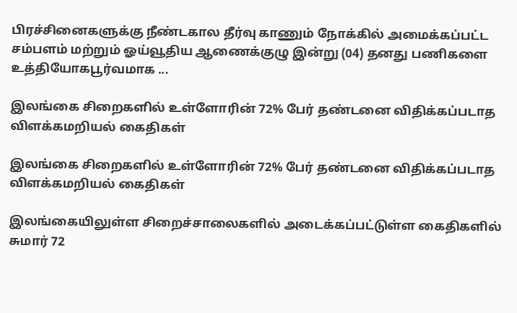பிரச்சினைகளுக்கு நீண்டகால தீர்வு காணும் நோக்கில் அமைக்கப்பட்ட சம்பளம் மற்றும் ஓய்வூதிய ஆணைக்குழு இன்று (04) தனது பணிகளை உத்தியோகபூர்வமாக ...

இலங்கை சிறைகளில் உள்ளோரின் 72% பேர் தண்டனை விதிக்கப்படாத விளக்கமறியல் கைதிகள்

இலங்கை சிறைகளில் உள்ளோரின் 72% பேர் தண்டனை விதிக்கப்படாத விளக்கமறியல் கைதிகள்

இலங்கையிலுள்ள சிறைச்சாலைகளில் அடைக்கப்பட்டுள்ள கைதிகளில் சுமார் 72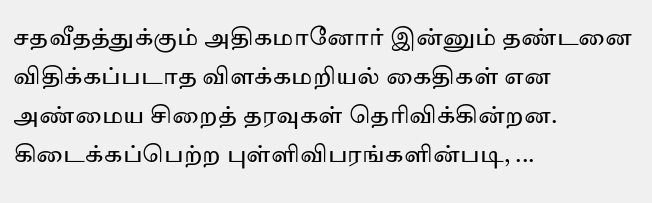சதவீதத்துக்கும் அதிகமானோர் இன்னும் தண்டனை விதிக்கப்படாத விளக்கமறியல் கைதிகள் என அண்மைய சிறைத் தரவுகள் தெரிவிக்கின்றன. கிடைக்கப்பெற்ற புள்ளிவிபரங்களின்படி, ...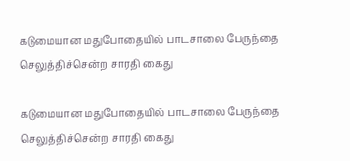கடுமையான மதுபோதையில் பாடசாலை பேருந்தை செலுத்திச்சென்ற சாரதி கைது

கடுமையான மதுபோதையில் பாடசாலை பேருந்தை செலுத்திச்சென்ற சாரதி கைது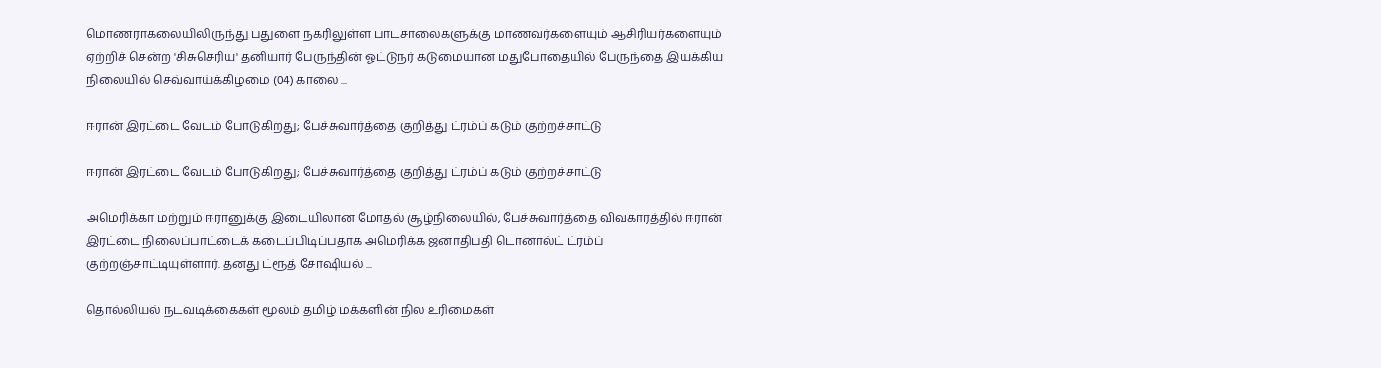மொணராகலையிலிருந்து பதுளை நகரிலுள்ள பாடசாலைகளுக்கு மாணவர்களையும் ஆசிரியர்களையும் ஏற்றிச் சென்ற 'சிசுசெரிய' தனியார் பேருந்தின் ஓட்டுநர் கடுமையான மதுபோதையில் பேருந்தை இயக்கிய நிலையில் செவ்வாய்க்கிழமை (04) காலை ...

ஈரான் இரட்டை வேடம் போடுகிறது; பேச்சுவார்த்தை குறித்து ட்ரம்ப் கடும் குற்றச்சாட்டு

ஈரான் இரட்டை வேடம் போடுகிறது; பேச்சுவார்த்தை குறித்து ட்ரம்ப் கடும் குற்றச்சாட்டு

அமெரிக்கா மற்றும் ஈரானுக்கு இடையிலான மோதல் சூழ்நிலையில், பேச்சுவார்த்தை விவகாரத்தில் ஈரான் இரட்டை நிலைப்பாட்டைக் கடைப்பிடிப்பதாக அமெரிக்க ஜனாதிபதி டொனால்ட் ட்ரம்ப் குற்றஞ்சாட்டியுள்ளார். தனது ட்ரூத் சோஷியல் ...

தொல்லியல் நடவடிக்கைகள் மூலம் தமிழ் மக்களின் நில உரிமைகள்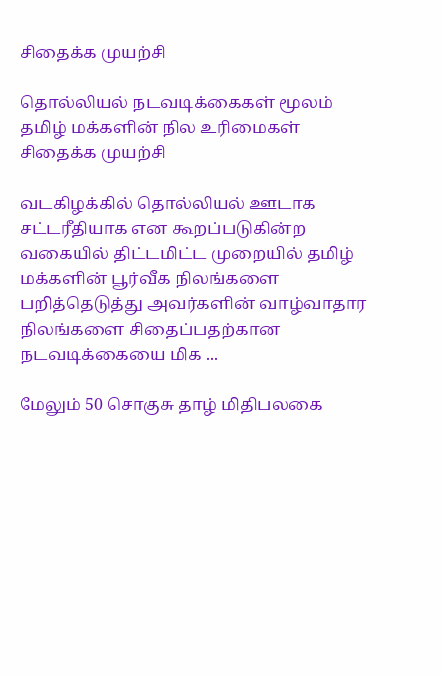சிதைக்க முயற்சி

தொல்லியல் நடவடிக்கைகள் மூலம் தமிழ் மக்களின் நில உரிமைகள் சிதைக்க முயற்சி

வடகிழக்கில் தொல்லியல் ஊடாக சட்டரீதியாக என கூறப்படுகின்ற வகையில் திட்டமிட்ட முறையில் தமிழ் மக்களின் பூர்வீக நிலங்களை பறித்தெடுத்து அவர்களின் வாழ்வாதார நிலங்களை சிதைப்பதற்கான நடவடிக்கையை மிக ...

மேலும் 50 சொகுசு தாழ் மிதிபலகை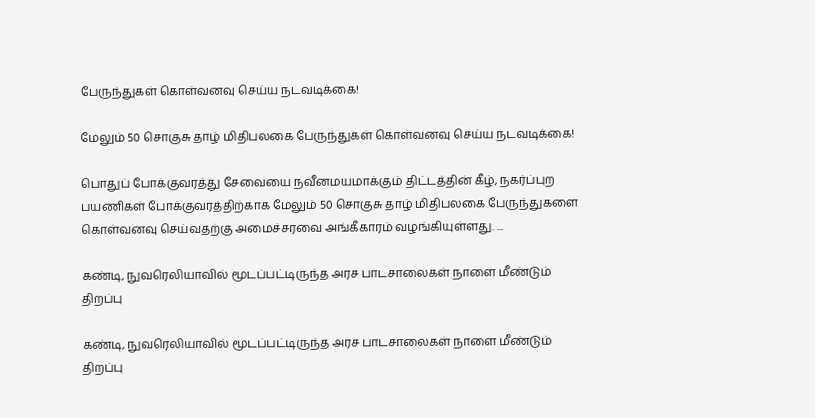பேருந்துகள் கொள்வனவு செய்ய நடவடிக்கை!

மேலும் 50 சொகுசு தாழ் மிதிபலகை பேருந்துகள் கொள்வனவு செய்ய நடவடிக்கை!

பொதுப் போக்குவரத்து சேவையை நவீனமயமாக்கும் திட்டத்தின் கீழ், நகர்ப்புற பயணிகள் போக்குவரத்திற்காக மேலும் 50 சொகுசு தாழ் மிதிபலகை பேருந்துகளை கொள்வனவு செய்வதற்கு அமைச்சரவை அங்கீகாரம் வழங்கியுள்ளது. ...

கண்டி, நுவரெலியாவில் மூடப்பட்டிருந்த அரச பாடசாலைகள் நாளை மீண்டும் திறப்பு

கண்டி, நுவரெலியாவில் மூடப்பட்டிருந்த அரச பாடசாலைகள் நாளை மீண்டும் திறப்பு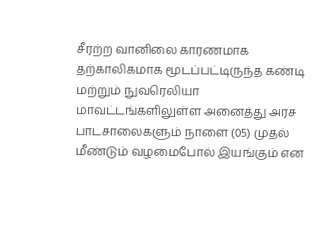சீரற்ற வானிலை காரணமாக தற்காலிகமாக மூடப்பட்டிருந்த கண்டி மற்றும் நுவரெலியா மாவட்டங்களிலுள்ள அனைத்து அரச பாடசாலைகளும் நாளை (05) முதல் மீண்டும் வழமைபோல் இயங்கும் என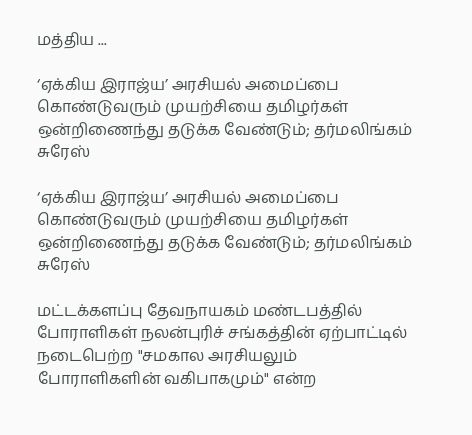மத்திய ...

‘ஏக்கிய இராஜ்ய’ அரசியல் அமைப்பை கொண்டுவரும் முயற்சியை தமிழர்கள் ஒன்றிணைந்து தடுக்க வேண்டும்; தர்மலிங்கம் சுரேஸ்

‘ஏக்கிய இராஜ்ய’ அரசியல் அமைப்பை கொண்டுவரும் முயற்சியை தமிழர்கள் ஒன்றிணைந்து தடுக்க வேண்டும்; தர்மலிங்கம் சுரேஸ்

மட்டக்களப்பு தேவநாயகம் மண்டபத்தில் போராளிகள் நலன்புரிச் சங்கத்தின் ஏற்பாட்டில் நடைபெற்ற "சமகால அரசியலும் போராளிகளின் வகிபாகமும்" என்ற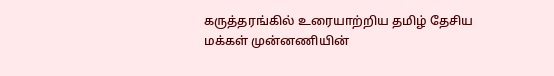கருத்தரங்கில் உரையாற்றிய தமிழ் தேசிய மக்கள் முன்னணியின்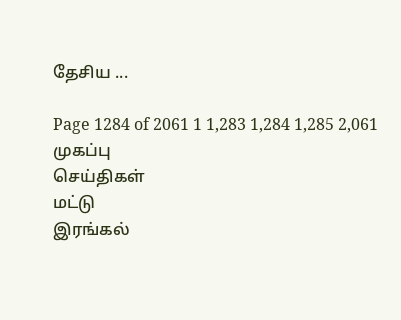தேசிய ...

Page 1284 of 2061 1 1,283 1,284 1,285 2,061
முகப்பு
செய்திகள்
மட்டு
இரங்கல்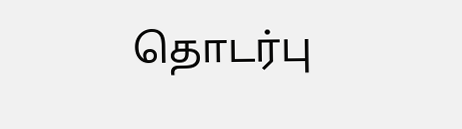தொடர்பு